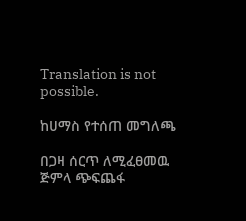Translation is not possible.

ከሀማስ የተሰጠ መግለጫ

በጋዛ ሰርጥ ለሚፈፀመዉ ጅምላ ጭፍጨፋ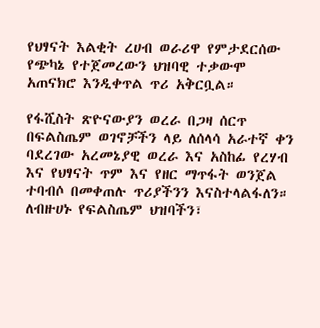የህፃናት እልቂት ረሀብ ወራሪዋ የምታደርሰው የጭካኔ የተጀመረውን ህዝባዊ ተቃውሞ አጠናክሮ እንዲቀጥል ጥሪ አቅርቧል።

የፋሺስት ጽዮናውያን ወረራ በጋዛ ሰርጥ በፍልስጤም ወገኖቻችን ላይ ለሰላሳ አራተኛ ቀን ባደረገው አረመኔያዊ ወረራ እና አስከፊ የረሃብ እና የህፃናት ጥም እና የዘር ማጥፋት ወንጀል ተባብሶ በመቀጠሉ ጥሪያችንን እናስተላልፋለን። ለብዙሀኑ የፍልስጤም ህዝባችን፣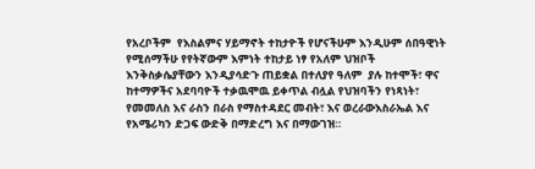የአረቦችም  የእስልምና ሃይማኖት ተከታዮች የሆናችሁም እንዲሁም ሰበዓዊነት የሚሰማችሁ የየትኛውም እምነት ተከታይ ነፃ የአለም ህዝቦች እንቅስቃሴያቸውን እንዲያሳድጉ ጠይቋል በተለያየ ዓለም  ያሉ ከተሞች፣ ዋና ከተማዎችና አደባባዮች ተቃዉሞዉ ይቀጥል ብሏል የህዝባችን የነጻነት፣ የመመለስ እና ራስን በራስ የማስተዳደር መብት፣ እና ወረራውእስራኤል እና የአሜሪካን ድጋፍ ውድቅ በማድረግ እና በማውገዝ።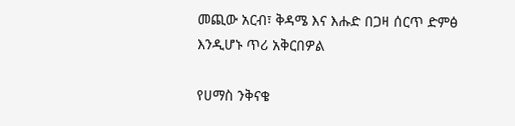መጪው አርብ፣ ቅዳሜ እና እሑድ በጋዛ ሰርጥ ድምፅ እንዲሆኑ ጥሪ አቅርበዎል

የሀማስ ንቅናቄ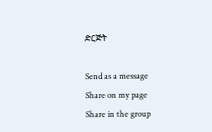ድርጅት

Send as a message
Share on my page
Share in the group